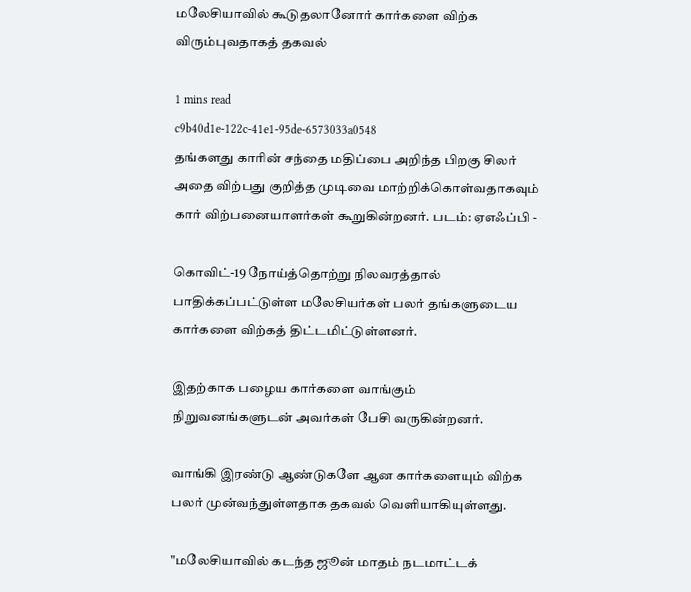மலேசியாவில் கூடுதலானோர் கார்களை விற்க விரும்புவதாகத் தகவல்

1 mins read
c9b40d1e-122c-41e1-95de-6573033a0548
தங்களது காரின் சந்தை மதிப்பை அறிந்த பிறகு சிலர் அதை விற்பது குறித்த முடிவை மாற்றிக்கொள்வதாகவும் கார் விற்பனையாளர்கள் கூறுகின்றனர். படம்: ஏஎஃப்பி -

கொவிட்-19 நோய்த்தொற்று நிலவரத்தால் பாதிக்கப்பட்டுள்ள மலேசியர்கள் பலர் தங்களுடைய கார்களை விற்கத் திட்டமிட்டுள்ளனர்.

இதற்காக பழைய கார்களை வாங்கும் நிறுவனங்களுடன் அவர்கள் பேசி வருகின்றனர்.

வாங்கி இரண்டு ஆண்டுகளே ஆன கார்களையும் விற்க பலர் முன்வந்துள்ளதாக தகவல் வெளியாகியுள்ளது.

"மலேசியாவில் கடந்த ஜூன் மாதம் நடமாட்டக்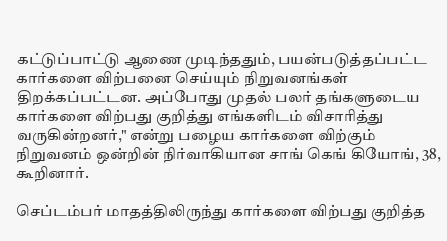கட்டுப்பாட்டு ஆணை முடிந்ததும், பயன்படுத்தப்பட்ட கார்களை விற்பனை செய்யும் நிறுவனங்கள் திறக்கப்பட்டன. அப்போது முதல் பலர் தங்களுடைய கார்களை விற்பது குறித்து எங்களிடம் விசாரித்து வருகின்றனர்," என்று பழைய கார்களை விற்கும் நிறுவனம் ஒன்றின் நிர்வாகியான சாங் கெங் கியோங், 38, கூறினார்.

செப்டம்பர் மாதத்திலிருந்து கார்களை விற்பது குறித்த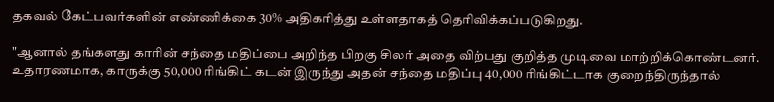தகவல் கேட்பவர்களின் எண்ணிக்கை 30% அதிகரித்து உள்ளதாகத் தெரிவிக்கப்படுகிறது.

"ஆனால் தங்களது காரின் சந்தை மதிப்பை அறிந்த பிறகு சிலர் அதை விற்பது குறித்த முடிவை மாற்றிக்கொண்டனர். உதாரணமாக, காருக்கு 50,000 ரிங்கிட் கடன் இருந்து அதன் சந்தை மதிப்பு 40,000 ரிங்கிட்டாக குறைந்திருந்தால்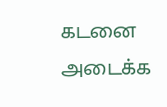கடனை அடைக்க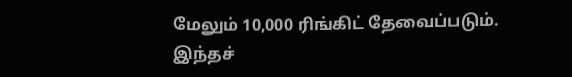மேலும் 10,000 ரிங்கிட் தேவைப்படும். இந்தச்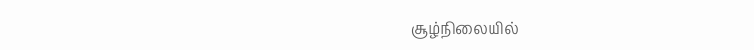சூழ்நிலையில்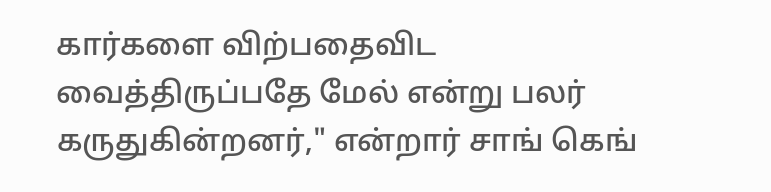கார்களை விற்பதைவிட வைத்திருப்பதே மேல் என்று பலர் கருதுகின்றனர்," என்றார் சாங் கெங்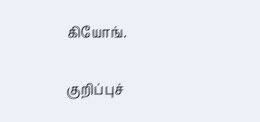கியோங்.

குறிப்புச்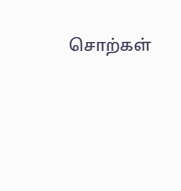சொற்கள்